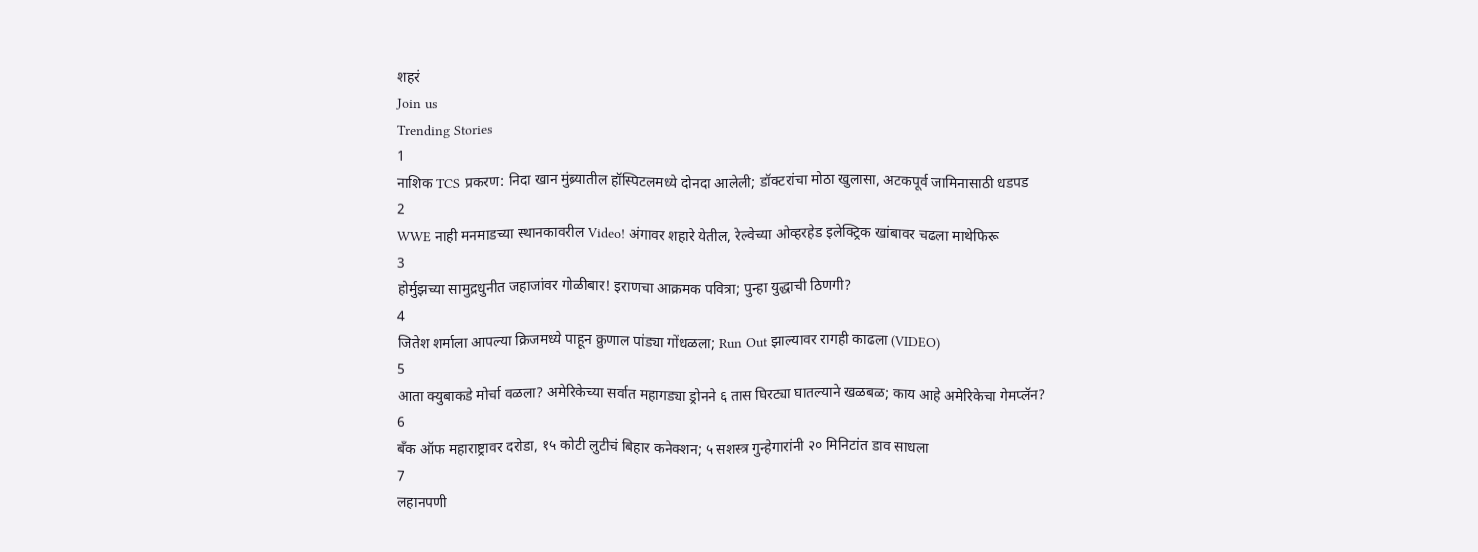शहरं
Join us
Trending Stories
1
नाशिक TCS प्रकरण: निदा खान मुंब्र्यातील हॉस्पिटलमध्ये दोनदा आलेली; डॉक्टरांचा मोठा खुलासा, अटकपूर्व जामिनासाठी धडपड
2
WWE नाही मनमाडच्या स्थानकावरील Video! अंगावर शहारे येतील, रेल्वेच्या ओव्हरहेड इलेक्ट्रिक खांबावर चढला माथेफिरू
3
होर्मुझच्या सामुद्रधुनीत जहाजांवर गोळीबार! इराणचा आक्रमक पवित्रा; पुन्हा युद्धाची ठिणगी?
4
जितेश शर्माला आपल्या क्रिजमध्ये पाहून क्रुणाल पांड्या गोंधळला; Run Out झाल्यावर रागही काढला (VIDEO)
5
आता क्युबाकडे मोर्चा वळला? अमेरिकेच्या सर्वात महागड्या ड्रोनने ६ तास घिरट्या घातल्याने खळबळ; काय आहे अमेरिकेचा गेमप्लॅन?
6
बँक ऑफ महाराष्ट्रावर दरोडा, १५ कोटी लुटीचं बिहार कनेक्शन; ५ सशस्त्र गुन्हेगारांनी २० मिनिटांत डाव साधला
7
लहानपणी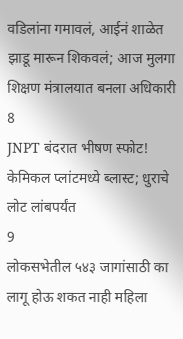वडिलांना गमावलं, आईनं शाळेत झाडू मारून शिकवलं; आज मुलगा शिक्षण मंत्रालयात बनला अधिकारी
8
JNPT बंदरात भीषण स्फोट! केमिकल प्लांटमध्ये ब्लास्ट; धुराचे लोट लांबपर्यंत
9
लोकसभेतील ५४३ जागांसाठी का लागू होऊ शकत नाही महिला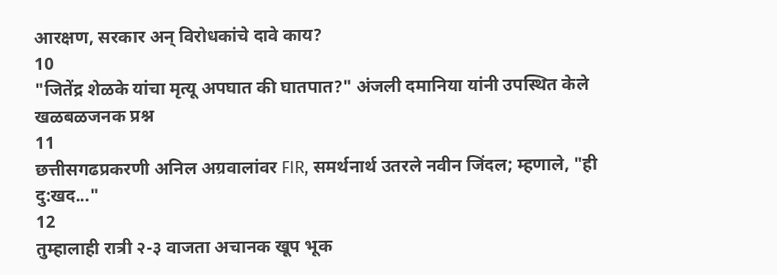आरक्षण, सरकार अन् विरोधकांचे दावे काय?
10
"जितेंद्र शेळके यांचा मृत्यू अपघात की घातपात?" अंजली दमानिया यांनी उपस्थित केले खळबळजनक प्रश्न
11
छत्तीसगढप्रकरणी अनिल अग्रवालांवर FIR, समर्थनार्थ उतरले नवीन जिंदल; म्हणाले, "ही दु:खद..."
12
तुम्हालाही रात्री २-३ वाजता अचानक खूप भूक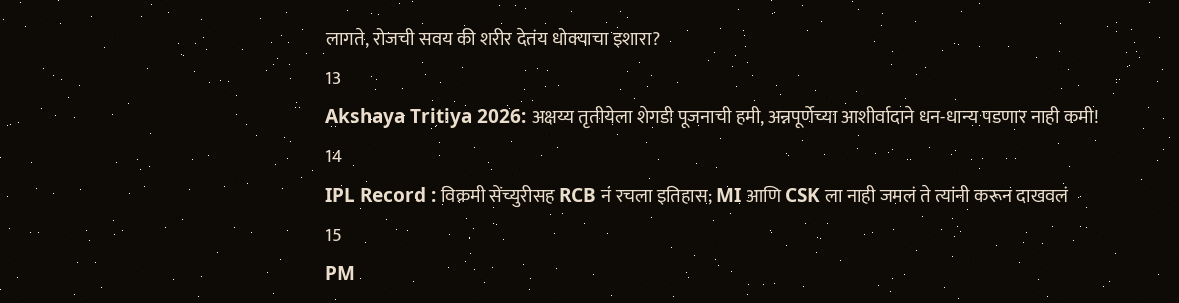लागते, रोजची सवय की शरीर देतंय धोक्याचा इशारा?
13
Akshaya Tritiya 2026: अक्षय्य तृतीयेला शेगडी पूजनाची हमी, अन्नपूर्णेच्या आशीर्वादाने धन-धान्य पडणार नाही कमी!
14
IPL Record : विक्रमी सेंच्युरीसह RCB नं रचला इतिहास; MI आणि CSK ला नाही जमलं ते त्यांनी करून दाखवलं
15
PM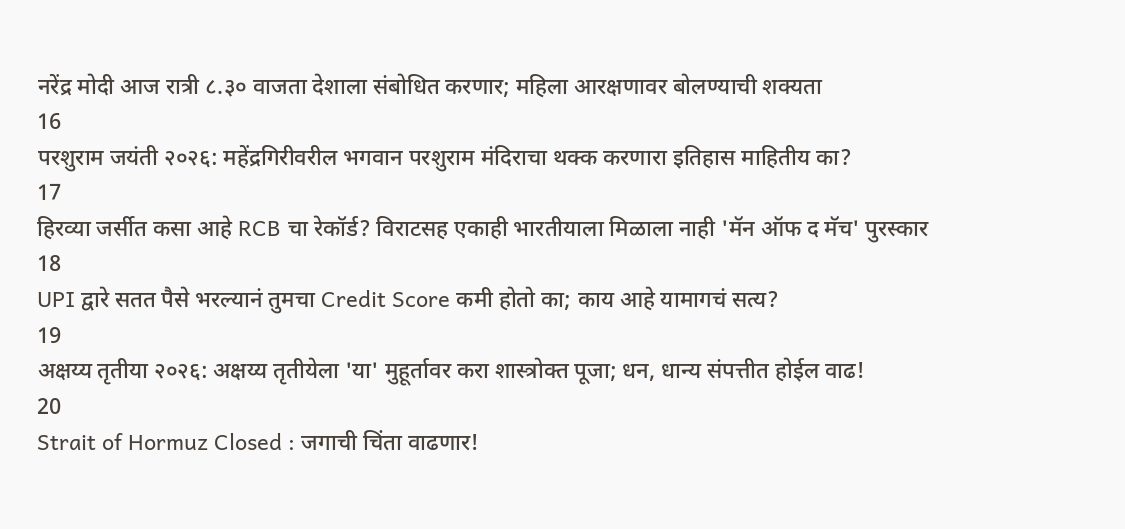नरेंद्र मोदी आज रात्री ८.३० वाजता देशाला संबोधित करणार; महिला आरक्षणावर बोलण्याची शक्यता
16
परशुराम जयंती २०२६: महेंद्रगिरीवरील भगवान परशुराम मंदिराचा थक्क करणारा इतिहास माहितीय का?
17
हिरव्या जर्सीत कसा आहे RCB चा रेकॉर्ड? विराटसह एकाही भारतीयाला मिळाला नाही 'मॅन ऑफ द मॅच' पुरस्कार
18
UPI द्वारे सतत पैसे भरल्यानं तुमचा Credit Score कमी होतो का; काय आहे यामागचं सत्य?
19
अक्षय्य तृतीया २०२६: अक्षय्य तृतीयेला 'या' मुहूर्तावर करा शास्त्रोक्त पूजा; धन, धान्य संपत्तीत होईल वाढ!
20
Strait of Hormuz Closed : जगाची चिंता वाढणार!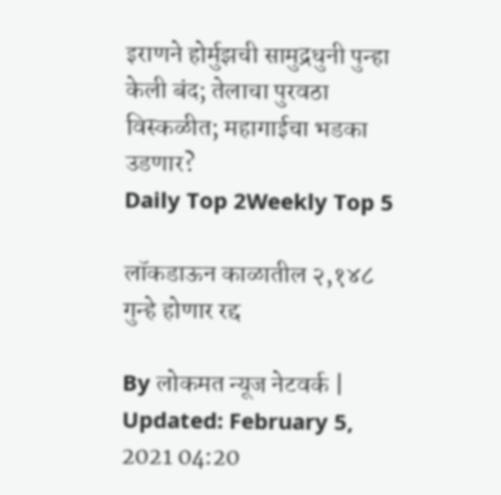इराणने होर्मुझची सामुद्रधुनी पुन्हा केली बंद; तेलाचा पुरवठा विस्कळीत; महागाईचा भडका उडणार?
Daily Top 2Weekly Top 5

लॉकडाऊन काळातील २,१४८ गुन्हे होणार रद्द

By लोकमत न्यूज नेटवर्क | Updated: February 5, 2021 04:20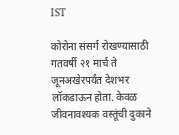IST

कोरोना संसर्ग रोखण्यासाठी गतवर्षी २१ मार्च ते जूनअखेरपर्यंत देशभर लॉकडाऊन होता. केवळ जीवनावश्यक वस्तूंची दुकाने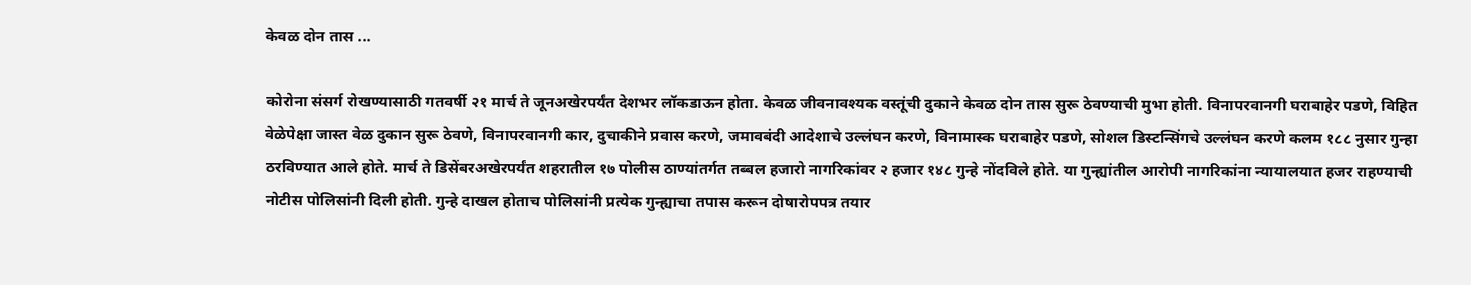केवळ दोन तास ...

कोरोना संसर्ग रोखण्यासाठी गतवर्षी २१ मार्च ते जूनअखेरपर्यंत देशभर लॉकडाऊन होता. केवळ जीवनावश्यक वस्तूंची दुकाने केवळ दोन तास सुरू ठेवण्याची मुभा होती. विनापरवानगी घराबाहेर पडणे, विहित वेळेपेक्षा जास्त वेळ दुकान सुरू ठेवणे, विनापरवानगी कार, दुचाकीने प्रवास करणे, जमावबंदी आदेशाचे उल्लंघन करणे, विनामास्क घराबाहेर पडणे, सोशल डिस्टन्सिंगचे उल्लंघन करणे कलम १८८ नुसार गुन्हा ठरविण्यात आले होते. मार्च ते डिसेंबरअखेरपर्यंत शहरातील १७ पोलीस ठाण्यांतर्गत तब्बल हजारो नागरिकांवर २ हजार १४८ गुन्हे नोंदविले होते. या गुन्ह्यांतील आरोपी नागरिकांना न्यायालयात हजर राहण्याची नोटीस पोलिसांनी दिली होती. गुन्हे दाखल होताच पोलिसांनी प्रत्येक गुन्ह्याचा तपास करून दोषारोपपत्र तयार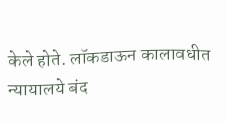केले होते. लॉकडाऊन कालावधीत न्यायालये बंद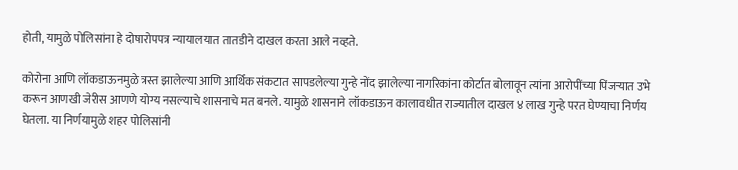होती, यामुळे पोलिसांना हे दोषारोपपत्र न्यायालयात तातडीने दाखल करता आले नव्हते.

कोरोना आणि लॉकडाऊनमुळे त्रस्त झालेल्या आणि आर्थिक संकटात सापडलेल्या गुन्हे नोंद झालेल्या नागरिकांना कोर्टात बोलावून त्यांना आरोपींच्या पिंजऱ्यात उभे करून आणखी जेरीस आणणे योग्य नसल्याचे शासनाचे मत बनले. यामुळे शासनाने लॉकडाऊन कालावधीत राज्यातील दाखल ४ लाख गुन्हे परत घेण्याचा निर्णय घेतला. या निर्णयामुळे शहर पोलिसांनी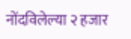नोंदविलेल्या २ हजार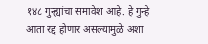१४८ गुन्ह्यांचा समावेश आहे. हे गुन्हे आता रद्द होणार असल्यामुळे अशा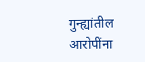गुन्ह्यांतील आरोपींना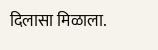दिलासा मिळाला.